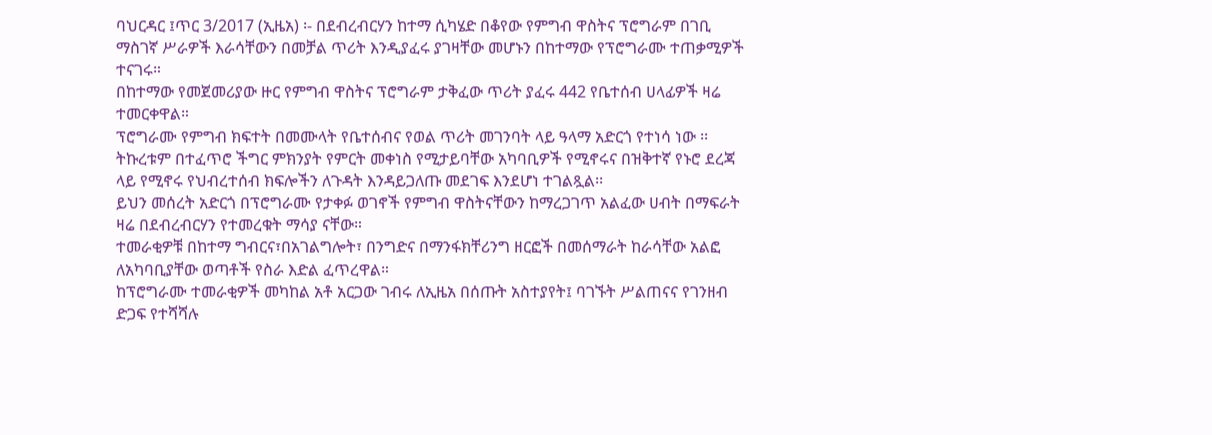ባህርዳር ፤ጥር 3/2017 (ኢዜአ) ፡- በደብረብርሃን ከተማ ሲካሄድ በቆየው የምግብ ዋስትና ፕሮግራም በገቢ ማስገኛ ሥራዎች እራሳቸውን በመቻል ጥሪት እንዲያፈሩ ያገዛቸው መሆኑን በከተማው የፕሮግራሙ ተጠቃሚዎች ተናገሩ።
በከተማው የመጀመሪያው ዙር የምግብ ዋስትና ፕሮግራም ታቅፈው ጥሪት ያፈሩ 442 የቤተሰብ ሀላፊዎች ዛሬ ተመርቀዋል።
ፕሮግራሙ የምግብ ክፍተት በመሙላት የቤተሰብና የወል ጥሪት መገንባት ላይ ዓላማ አድርጎ የተነሳ ነው ፡፡
ትኩረቱም በተፈጥሮ ችግር ምክንያት የምርት መቀነስ የሚታይባቸው አካባቢዎች የሚኖሩና በዝቅተኛ የኑሮ ደረጃ ላይ የሚኖሩ የህብረተሰብ ክፍሎችን ለጉዳት እንዳይጋለጡ መደገፍ እንደሆነ ተገልጿል፡፡
ይህን መሰረት አድርጎ በፕሮግራሙ የታቀፉ ወገኖች የምግብ ዋስትናቸውን ከማረጋገጥ አልፈው ሀብት በማፍራት ዛሬ በደብረብርሃን የተመረቁት ማሳያ ናቸው።
ተመራቂዎቹ በከተማ ግብርና፣በአገልግሎት፣ በንግድና በማንፋክቸሪንግ ዘርፎች በመሰማራት ከራሳቸው አልፎ ለአካባቢያቸው ወጣቶች የስራ እድል ፈጥረዋል።
ከፕሮግራሙ ተመራቂዎች መካከል አቶ አርጋው ገብሩ ለኢዜአ በሰጡት አስተያየት፤ ባገኙት ሥልጠናና የገንዘብ ድጋፍ የተሻሻሉ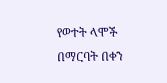የወተት ላሞች በማርባት በቀን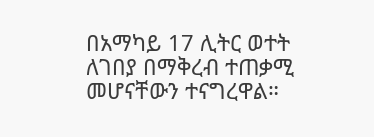በአማካይ 17 ሊትር ወተት ለገበያ በማቅረብ ተጠቃሚ መሆናቸውን ተናግረዋል።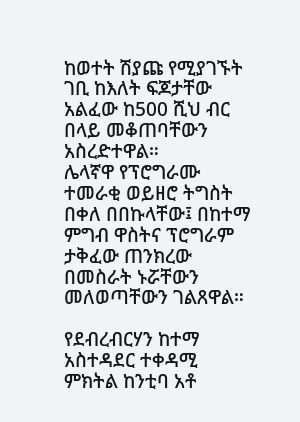ከወተት ሽያጩ የሚያገኙት ገቢ ከእለት ፍጆታቸው አልፈው ከ500 ሺህ ብር በላይ መቆጠባቸውን አስረድተዋል።
ሌላኛዋ የፕሮግራሙ ተመራቂ ወይዘሮ ትግስት በቀለ በበኩላቸው፤ በከተማ ምግብ ዋስትና ፕሮግራም ታቅፈው ጠንክረው በመስራት ኑሯቸውን መለወጣቸውን ገልጸዋል።

የደብረብርሃን ከተማ አስተዳደር ተቀዳሚ ምክትል ከንቲባ አቶ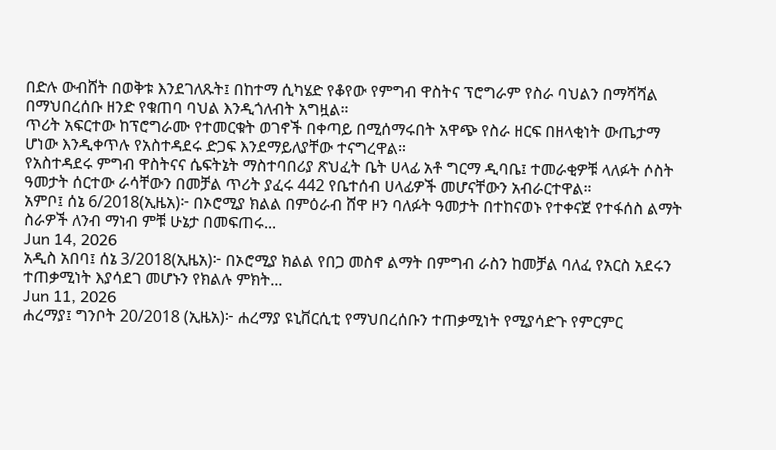በድሉ ውብሸት በወቅቱ እንደገለጹት፤ በከተማ ሲካሄድ የቆየው የምግብ ዋስትና ፕሮግራም የስራ ባህልን በማሻሻል በማህበረሰቡ ዘንድ የቁጠባ ባህል እንዲጎለብት አግዟል።
ጥሪት አፍርተው ከፕሮግራሙ የተመርቁት ወገኖች በቀጣይ በሚሰማሩበት አዋጭ የስራ ዘርፍ በዘላቂነት ውጤታማ ሆነው እንዲቀጥሉ የአስተዳደሩ ድጋፍ እንደማይለያቸው ተናግረዋል።
የአስተዳደሩ ምግብ ዋስትናና ሴፍትኔት ማስተባበሪያ ጽህፈት ቤት ሀላፊ አቶ ግርማ ዲባቤ፤ ተመራቂዎቹ ላለፉት ሶስት ዓመታት ሰርተው ራሳቸውን በመቻል ጥሪት ያፈሩ 442 የቤተሰብ ሀላፊዎች መሆናቸውን አብራርተዋል።
አምቦ፤ ሰኔ 6/2018(ኢዜአ)፦ በኦሮሚያ ክልል በምዕራብ ሸዋ ዞን ባለፉት ዓመታት በተከናወኑ የተቀናጀ የተፋሰስ ልማት ስራዎች ለንብ ማነብ ምቹ ሁኔታ በመፍጠሩ...
Jun 14, 2026
አዲስ አበባ፤ ሰኔ 3/2018(ኢዜአ)፦ በኦሮሚያ ክልል የበጋ መስኖ ልማት በምግብ ራስን ከመቻል ባለፈ የአርስ አደሩን ተጠቃሚነት እያሳደገ መሆኑን የክልሉ ምክት...
Jun 11, 2026
ሐረማያ፤ ግንቦት 20/2018 (ኢዜአ)፦ ሐረማያ ዩኒቨርሲቲ የማህበረሰቡን ተጠቃሚነት የሚያሳድጉ የምርምር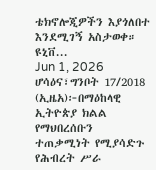ቴክኖሎጂዎችን እያጎለበተ እንደሚገኝ አስታወቀ። ዩኒቨ...
Jun 1, 2026
ሆሳዕና፣ግንቦት 17/2018 (ኢዜአ)፦በማዕከላዊ ኢትዮጵያ ክልል የማህበረሰቡን ተጠቃሚነት የሚያሳድጉ የሕብረት ሥራ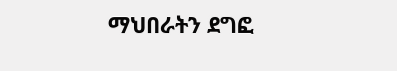ማህበራትን ደግፎ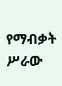የማብቃት ሥራው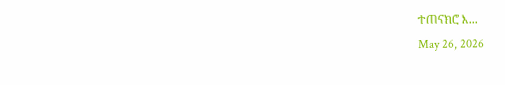ተጠናክሮ እ...
May 26, 2026